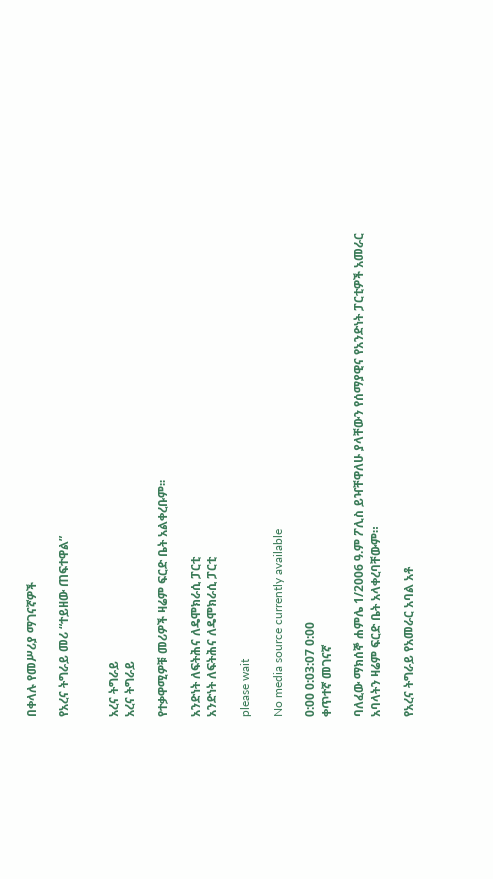በቀላሉ የመሥሪያ ማገናኛዎች

የአረና ትግራይ መሪ “ተይዘው ጠፍተዋል”


አረና ትግራይ
አረና ትግራይ

የተቃዋሚዎቹ መሪዎች ዛሬም ፍርድ ቤት አልቀረቡም፡፡

አንድነት ለፍትሕና ለዴሞክራሲ ፓርቲ
አንድነት ለፍትሕና ለዴሞክራሲ ፓርቲ

please wait

No media source currently available

0:00 0:03:07 0:00
ቀጥተኛ መገናኛ

ባለፈው ማክሰኞ ሐምሌ 1/2006 ዓ.ም ፖሊስ ይዣቸዋለሁ ያላቸውን የሰማያዊና የአንድነት ፓርቲዎች አመራር አባላትን ዛሬም ፍርድ ቤት አላቀረባቸውም።

የአረና ትግራይ የአመራር አባል አቶ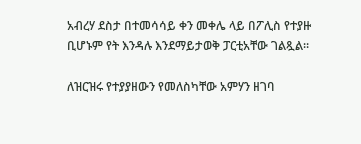አብረሃ ደስታ በተመሳሳይ ቀን መቀሌ ላይ በፖሊስ የተያዙ ቢሆኑም የት እንዳሉ እንደማይታወቅ ፓርቲአቸው ገልጿል።

ለዝርዝሩ የተያያዘውን የመለስካቸው አምሃን ዘገባ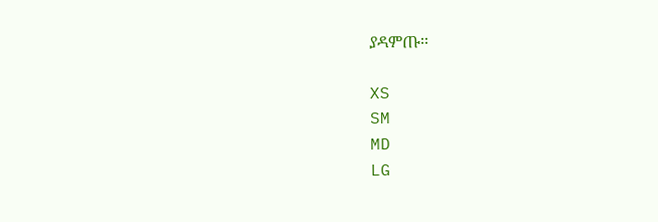ያዳምጡ፡፡

XS
SM
MD
LG